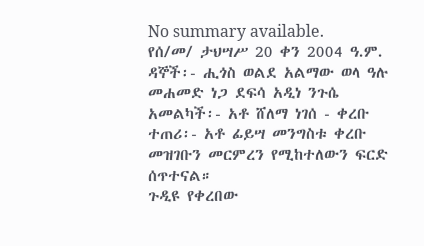No summary available.
የሰ/መ/ ታህሣሥ 20 ቀን 2004 ዓ.ም.
ዳኞች፡- ሒጎስ ወልደ አልማው ወላ ዓሉ መሐመድ ነጋ ደፍሳ አዲነ ንጉሴ አመልካች፡- አቶ ሸለማ ነገሰ - ቀረቡ ተጠሪ፡- አቶ ፊይሣ መንግስቱ ቀረቡ መዝገቡን መርምረን የሚከተለውን ፍርድ ሰጥተናል።
ጉዲዩ የቀረበው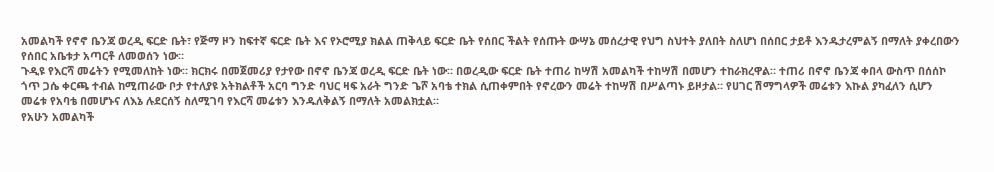አመልካች የኖኖ ቤንጃ ወረዲ ፍርድ ቤት፣ የጅማ ዞን ከፍተኛ ፍርድ ቤት እና የኦሮሚያ ክልል ጠቅላይ ፍርድ ቤት የሰበር ችልት የሰጡት ውሣኔ መሰረታዊ የህግ ስህተት ያለበት ስለሆነ በሰበር ታይቶ እንዱታረምልኝ በማለት ያቀረበውን የሰበር አቤቱታ አጣርቶ ለመወሰን ነው።
ጉዲዩ የእርሻ መሬትን የሚመለከት ነው። ክርክሩ በመጀመሪያ የታየው በኖኖ ቤንጃ ወረዲ ፍርድ ቤት ነው። በወረዲው ፍርድ ቤት ተጠሪ ከሣሽ አመልካች ተከሣሽ በመሆን ተከራክረዋል። ተጠሪ በኖኖ ቤንጃ ቀበላ ውስጥ በሰሰኮ ጎጥ ጋሴ ቀርጫ ተብል ከሚጠራው ቦታ የተለያዩ አትክልቶች አርባ ግንድ ባህር ዛፍ አራት ግንድ ጌሾ አባቴ ተክል ሲጠቀምበት የኖረውን መሬት ተከሣሽ በሥልጣኑ ይዞታል። የሀገር ሽማግላዎች መሬቱን እኩል ያካፈለን ሲሆን መሬቱ የአባቴ በመሆኑና ለእኔ ሉደርሰኝ ስለሚገባ የእርሻ መሬቱን እንዱለቅልኝ በማለት አመልክቷል።
የአሁን አመልካች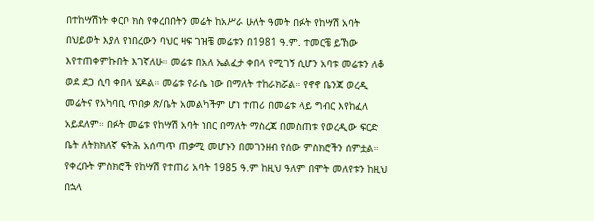በተከሣሽነት ቀርቦ ክስ የቀረበበትን መሬት ከአሥራ ሁለት ዓመት በፉት የከሣሽ አባት በህይወት እያለ የነበረውን ባህር ዛፍ ገዝቼ መሬቱን በ1981 ዓ.ም. ተመርቼ ይኸው እየተጠቀምኩበት እገኛለሁ። መሬቱ በአለ ኤልፈታ ቀበላ የሚገኝ ሲሆን አባቱ መሬቱን ለቆ ወደ ደጋ ሲባ ቀበላ ሄዶል። መሬቱ የራሴ ነው በማለት ተከራክሯል። የኖኖ ቤንጃ ወረዲ መሬትና የአካባቢ ጥበቃ ጽ/ቤት አመልካችም ሆነ ተጠሪ በመሬቱ ላይ ግብር እየከፈለ አይደለም። በፉት መሬቱ የከሣሽ አባት ነበር በማለት ማስረጃ በመስጠቱ የወረዲው ፍርድ ቤት ለትክክለኛ ፍትሕ አሰጣጥ ጠቃሚ መሆኑን በመገንዘብ የሰው ምስክሮችን ሰምቷል። የቀረቡት ምስክሮች የከሣሽ የተጠሪ አባት 1985 ዓ.ም ከዚህ ዓለም በሞት መለየቱን ከዚህ በኋላ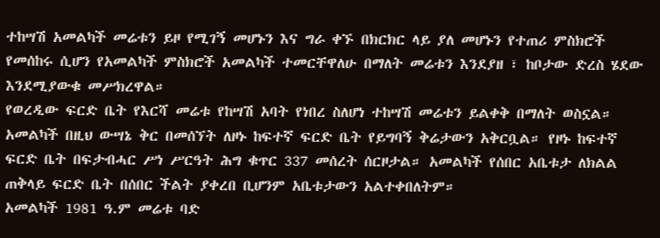ተከሣሽ አመልካች መሬቱን ይዞ የሚገኝ መሆኑን እና ግራ ቀኙ በክርክር ላይ ያለ መሆኑን የተጠሪ ምስክሮች የመሰከሩ ሲሆን የአመልካች ምስክሮች አመልካች ተመርቸዋለሁ በማለት መሬቱን እንደያዘ ፣ ከቦታው ድረስ ሄደው እንደሚያውቁ መሥክረዋል።
የወረዲው ፍርድ ቤት የእርሻ መሬቱ የከሣሽ አባት የነበረ ስለሆነ ተከሣሽ መሬቱን ይልቀቅ በማለት ወስኗል። አመልካች በዚህ ውሣኔ ቅር በመሰኘት ለዞኑ ከፍተኛ ፍርድ ቤት የይግባኝ ቅሬታውን አቅርቧል። የዞኑ ከፍተኛ ፍርድ ቤት በፍታብሓር ሥነ ሥርዓት ሕግ ቁጥር 337 መሰረት ሰርዞታል። አመልካች የሰበር አቤቱታ ለክልል ጠቅላይ ፍርድ ቤት በሰበር ችልት ያቀረበ ቢሆንም አቤቱታውን አልተቀበለትም።
አመልካች 1981 ዓ.ም መሬቱ ባድ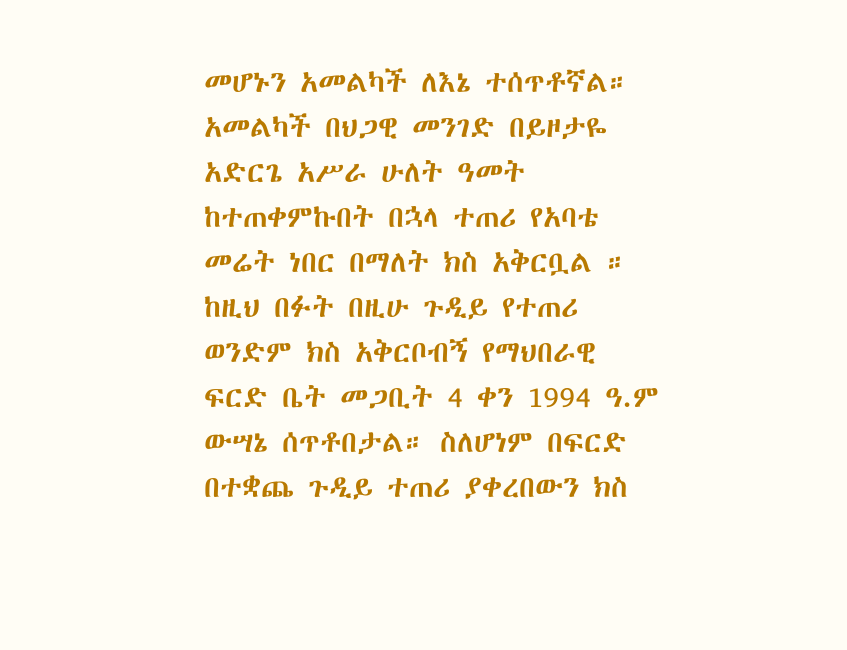መሆኑን አመልካች ለእኔ ተሰጥቶኛል። አመልካች በህጋዊ መንገድ በይዞታዬ አድርጌ አሥራ ሁለት ዓመት ከተጠቀምኩበት በኋላ ተጠሪ የአባቴ መሬት ነበር በማለት ክስ አቅርቧል ። ከዚህ በፉት በዚሁ ጉዲይ የተጠሪ ወንድም ክስ አቅርቦብኝ የማህበራዊ ፍርድ ቤት መጋቢት 4 ቀን 1994 ዓ.ም ውሣኔ ሰጥቶበታል። ስለሆነም በፍርድ በተቋጨ ጉዲይ ተጠሪ ያቀረበውን ክስ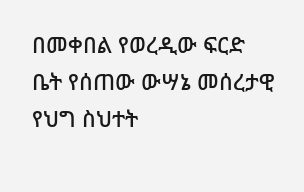በመቀበል የወረዲው ፍርድ ቤት የሰጠው ውሣኔ መሰረታዊ የህግ ስህተት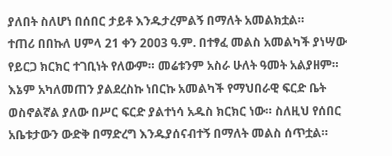ያለበት ስለሆነ በሰበር ታይቶ እንዱታረምልኝ በማለት አመልክቷል።
ተጠሪ በበኩለ ሀምላ 21 ቀን 2ዐዐ3 ዓ.ም. በተፃፈ መልስ አመልካች ያነሣው የይርጋ ክርክር ተገቢነት የለውም። መሬቱንም አስራ ሁለት ዓመት አልያዘም። እኔም አካለመጠን ያልደረስኩ ነበርኩ አመልካች የማህበራዊ ፍርድ ቤት ወስኖልኛል ያለው በሥር ፍርድ ያልተነሳ አዱስ ክርክር ነው። ስለዚህ የሰበር አቤቱታውን ውድቅ በማድረግ እንዱያሰናብተኝ በማለት መልስ ሰጥቷል።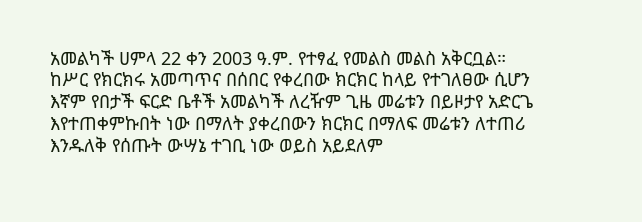አመልካች ሀምላ 22 ቀን 2003 ዓ.ም. የተፃፈ የመልስ መልስ አቅርቧል።
ከሥር የክርክሩ አመጣጥና በሰበር የቀረበው ክርክር ከላይ የተገለፀው ሲሆን እኛም የበታች ፍርድ ቤቶች አመልካች ለረዥም ጊዜ መሬቱን በይዞታየ አድርጌ እየተጠቀምኩበት ነው በማለት ያቀረበውን ክርክር በማለፍ መሬቱን ለተጠሪ እንዱለቅ የሰጡት ውሣኔ ተገቢ ነው ወይስ አይደለም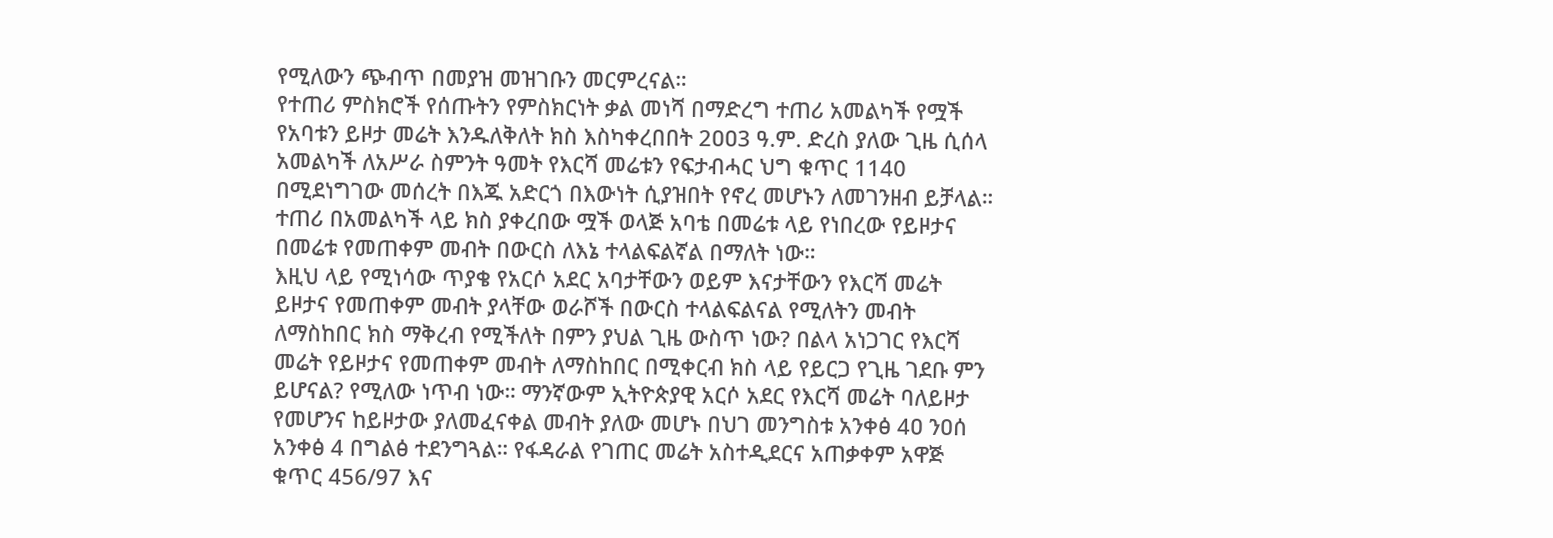የሚለውን ጭብጥ በመያዝ መዝገቡን መርምረናል።
የተጠሪ ምስክሮች የሰጡትን የምስክርነት ቃል መነሻ በማድረግ ተጠሪ አመልካች የሟች የአባቱን ይዞታ መሬት እንዱለቅለት ክስ እስካቀረበበት 2ዐዐ3 ዓ.ም. ድረስ ያለው ጊዜ ሲሰላ አመልካች ለአሥራ ስምንት ዓመት የእርሻ መሬቱን የፍታብሓር ህግ ቁጥር 1140 በሚደነግገው መሰረት በእጁ አድርጎ በእውነት ሲያዝበት የኖረ መሆኑን ለመገንዘብ ይቻላል። ተጠሪ በአመልካች ላይ ክስ ያቀረበው ሟች ወላጅ አባቴ በመሬቱ ላይ የነበረው የይዞታና በመሬቱ የመጠቀም መብት በውርስ ለእኔ ተላልፍልኛል በማለት ነው።
እዚህ ላይ የሚነሳው ጥያቄ የአርሶ አደር አባታቸውን ወይም እናታቸውን የእርሻ መሬት ይዞታና የመጠቀም መብት ያላቸው ወራሾች በውርስ ተላልፍልናል የሚለትን መብት ለማስከበር ክስ ማቅረብ የሚችለት በምን ያህል ጊዜ ውስጥ ነው? በልላ አነጋገር የእርሻ መሬት የይዞታና የመጠቀም መብት ለማስከበር በሚቀርብ ክስ ላይ የይርጋ የጊዜ ገደቡ ምን ይሆናል? የሚለው ነጥብ ነው። ማንኛውም ኢትዮጵያዊ አርሶ አደር የእርሻ መሬት ባለይዞታ የመሆንና ከይዞታው ያለመፈናቀል መብት ያለው መሆኑ በህገ መንግስቱ አንቀፅ 4ዐ ንዐሰ አንቀፅ 4 በግልፅ ተደንግጓል። የፋዳራል የገጠር መሬት አስተዲደርና አጠቃቀም አዋጅ ቁጥር 456/97 እና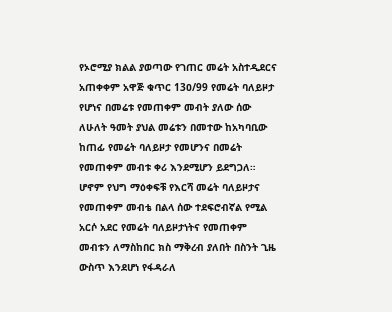የኦሮሚያ ክልል ያወጣው የገጠር መሬት አስተዲደርና አጠቀቀም አዋጅ ቁጥር 13ዐ/99 የመሬት ባለይዞታ የሆነና በመሬቱ የመጠቀም መብት ያለው ሰው ለሁለት ዓመት ያህል መሬቱን በመተው ከአካባቢው ከጠፊ የመሬት ባለይዞታ የመሆንና በመሬት የመጠቀም መብቱ ቀሪ እንደሚሆን ይደግጋለ። ሆኖም የህግ ማዕቀፍቹ የእርሻ መሬት ባለይዞታና የመጠቀም መብቴ በልላ ሰው ተደፍሮብኛል የሚል አርሶ አደር የመሬት ባለይዞታነትና የመጠቀም መብቱን ለማስከበር ክስ ማቅረብ ያለበት በስንት ጊዜ ውስጥ እንደሆነ የፋዳራለ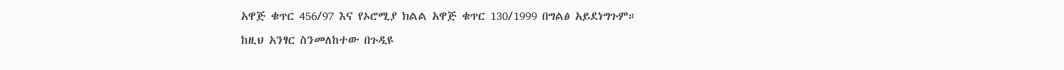አዋጅ ቁጥር 456/97 እና የኦሮሚያ ክልል አዋጅ ቁጥር 130/1999 በግልፅ አይደነግጉም።
ከዚህ አንፃር ስንመለከተው በጉዲዩ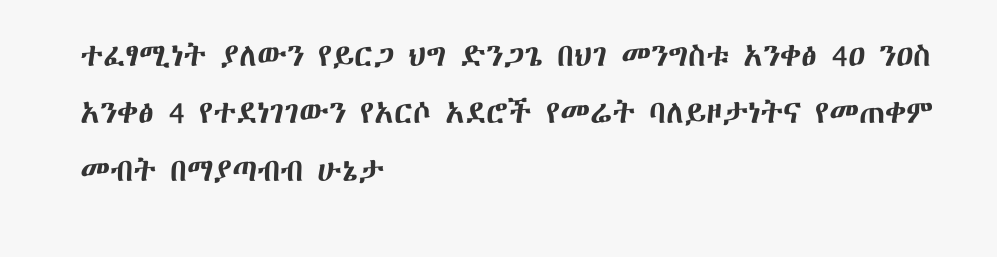ተፈፃሚነት ያለውን የይርጋ ህግ ድንጋጌ በህገ መንግስቱ አንቀፅ 4ዐ ንዐስ አንቀፅ 4 የተደነገገውን የአርሶ አደሮች የመሬት ባለይዞታነትና የመጠቀም መብት በማያጣብብ ሁኔታ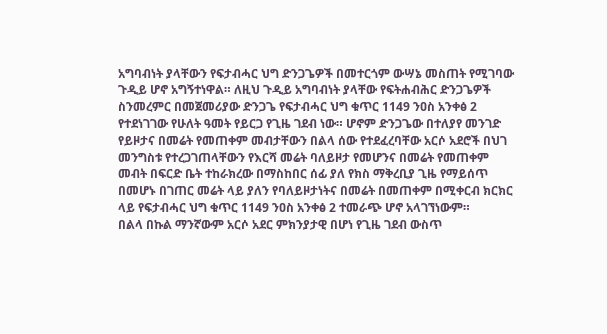አግባብነት ያላቸውን የፍታብሓር ህግ ድንጋጌዎች በመተርጎም ውሣኔ መስጠት የሚገባው ጉዲይ ሆኖ አግኝተነዋል። ለዚህ ጉዲይ አግባብነት ያላቸው የፍትሐብሕር ድንጋጌዎች ስንመረምር በመጀመሪያው ድንጋጌ የፍታብሓር ህግ ቁጥር 1149 ንዐስ አንቀፅ 2 የተደነገገው የሁለት ዓመት የይርጋ የጊዜ ገደብ ነው። ሆኖም ድንጋጌው በተለያየ መንገድ የይዞታና በመሬት የመጠቀም መብታቸውን በልላ ሰው የተደፈረባቸው አርሶ አደሮች በህገ መንግስቱ የተረጋገጠላቸውን የእርሻ መሬት ባለይዞታ የመሆንና በመሬት የመጠቀም መብት በፍርድ ቤት ተከራክረው በማስከበር ሰፊ ያለ የክስ ማቅረቢያ ጊዜ የማይሰጥ በመሆኑ በገጠር መሬት ላይ ያለን የባለይዞታነትና በመሬት በመጠቀም በሚቀርብ ክርክር ላይ የፍታብሓር ህግ ቁጥር 1149 ንዐስ አንቀፅ 2 ተመራጭ ሆኖ አላገኘነውም።
በልላ በኩል ማንኛውም አርሶ አደር ምክንያታዊ በሆነ የጊዜ ገደብ ውስጥ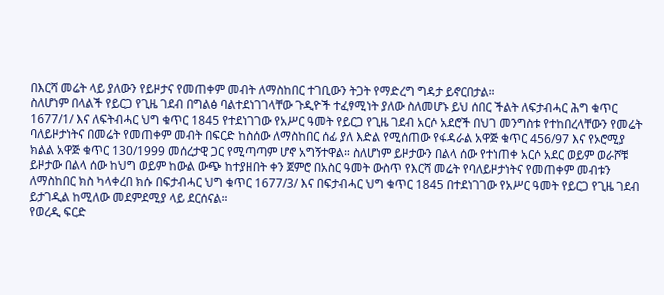በእርሻ መሬት ላይ ያለውን የይዞታና የመጠቀም መብት ለማስከበር ተገቢውን ትጋት የማድረግ ግዳታ ይኖርበታል።
ስለሆነም በላልች የይርጋ የጊዜ ገደብ በግልፅ ባልተደነገገላቸው ጉዲዮች ተፈፃሚነት ያለው ስለመሆኑ ይህ ሰበር ችልት ለፍታብሓር ሕግ ቁጥር 1677/1/ እና ለፍትብሓር ህግ ቁጥር 1845 የተደነገገው የአሥር ዓመት የይርጋ የጊዜ ገደብ አርሶ አደሮች በህገ መንግስቱ የተከበረላቸውን የመሬት ባለይዞታነትና በመሬት የመጠቀም መብት በፍርድ ከስሰው ለማስከበር ሰፊ ያለ እድል የሚሰጠው የፋዳራል አዋጅ ቁጥር 456/97 እና የኦሮሚያ ክልል አዋጅ ቁጥር 130/1999 መሰረታዊ ጋር የሚጣጣም ሆኖ አግኝተዋል። ስለሆነም ይዞታውን በልላ ሰው የተነጠቀ አርሶ አደር ወይም ወራሾቹ ይዞታው በልላ ሰው ከህግ ወይም ከውል ውጭ ከተያዘበት ቀን ጀምሮ በአስር ዓመት ውስጥ የእርሻ መሬት የባለይዞታነትና የመጠቀም መብቱን ለማስከበር ክስ ካላቀረበ ክሱ በፍታብሓር ህግ ቁጥር 1677/3/ እና በፍታብሓር ህግ ቁጥር 1845 በተደነገገው የአሥር ዓመት የይርጋ የጊዜ ገደብ ይታገዲል ከሚለው መደምደሚያ ላይ ደርሰናል።
የወረዲ ፍርድ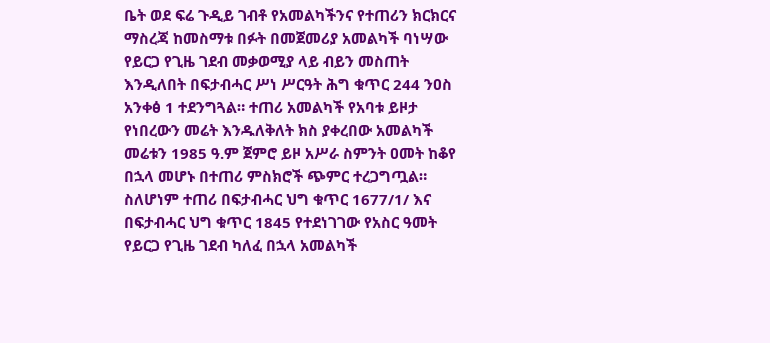ቤት ወደ ፍሬ ጉዲይ ገብቶ የአመልካችንና የተጠሪን ክርክርና ማስረጃ ከመስማቱ በፉት በመጀመሪያ አመልካች ባነሣው የይርጋ የጊዜ ገደብ መቃወሚያ ላይ ብይን መስጠት እንዲለበት በፍታብሓር ሥነ ሥርዓት ሕግ ቁጥር 244 ንዐስ አንቀፅ 1 ተደንግጓል። ተጠሪ አመልካች የአባቱ ይዞታ የነበረውን መሬት እንዱለቅለት ክስ ያቀረበው አመልካች መሬቱን 1985 ዓ.ም ጀምሮ ይዞ አሥራ ስምንት ዐመት ከቆየ በኋላ መሆኑ በተጠሪ ምስክሮች ጭምር ተረጋግጧል። ስለሆነም ተጠሪ በፍታብሓር ህግ ቁጥር 1677/1/ እና በፍታብሓር ህግ ቁጥር 1845 የተደነገገው የአስር ዓመት የይርጋ የጊዜ ገደብ ካለፈ በኋላ አመልካች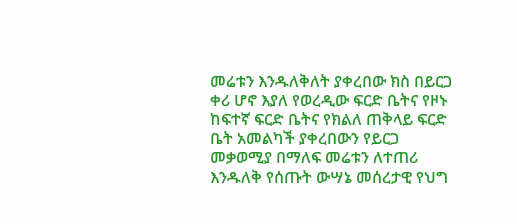መሬቱን እንዱለቅለት ያቀረበው ክስ በይርጋ ቀሪ ሆኖ እያለ የወረዲው ፍርድ ቤትና የዞኑ ከፍተኛ ፍርድ ቤትና የክልለ ጠቅላይ ፍርድ ቤት አመልካች ያቀረበውን የይርጋ መቃወሚያ በማለፍ መሬቱን ለተጠሪ እንዱለቅ የሰጡት ውሣኔ መሰረታዊ የህግ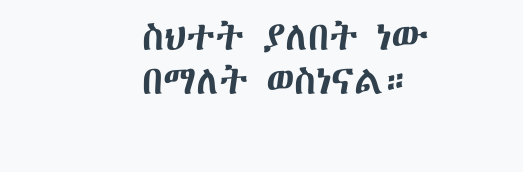ስህተት ያለበት ነው በማለት ወስነናል።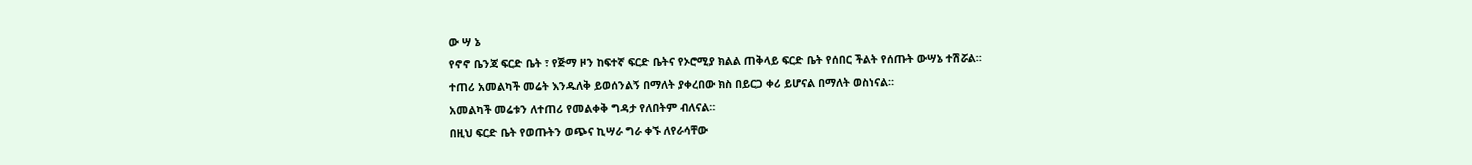ው ሣ ኔ
የኖኖ ቤንጃ ፍርድ ቤት ፣ የጅማ ዞን ከፍተኛ ፍርድ ቤትና የኦሮሚያ ክልል ጠቅላይ ፍርድ ቤት የሰበር ችልት የሰጡት ውሣኔ ተሽሯል።
ተጠሪ አመልካች መሬት እንዱለቅ ይወሰንልኝ በማለት ያቀረበው ክስ በይርጋ ቀሪ ይሆናል በማለት ወስነናል።
አመልካች መሬቱን ለተጠሪ የመልቀቅ ግዳታ የለበትም ብለናል።
በዚህ ፍርድ ቤት የወጡትን ወጭና ኪሣራ ግራ ቀኙ ለየራሳቸው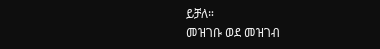ይቻለ።
መዝገቡ ወደ መዝገብ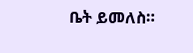ቤት ይመለስ።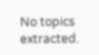No topics extracted.